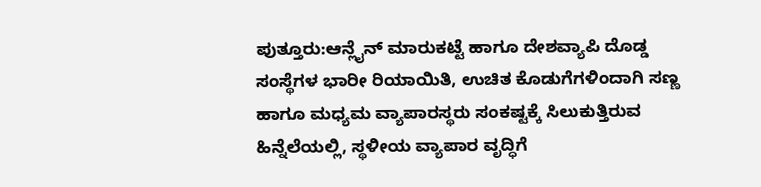ಪುತ್ತೂರು:ಆನ್ಲೈನ್ ಮಾರುಕಟ್ಟೆ ಹಾಗೂ ದೇಶವ್ಯಾಪಿ ದೊಡ್ಡ ಸಂಸ್ಥೆಗಳ ಭಾರೀ ರಿಯಾಯಿತಿ, ಉಚಿತ ಕೊಡುಗೆಗಳಿಂದಾಗಿ ಸಣ್ಣ ಹಾಗೂ ಮಧ್ಯಮ ವ್ಯಾಪಾರಸ್ಥರು ಸಂಕಷ್ಟಕ್ಕೆ ಸಿಲುಕುತ್ತಿರುವ ಹಿನ್ನೆಲೆಯಲ್ಲಿ, ಸ್ಥಳೀಯ ವ್ಯಾಪಾರ ವೃದ್ಧಿಗೆ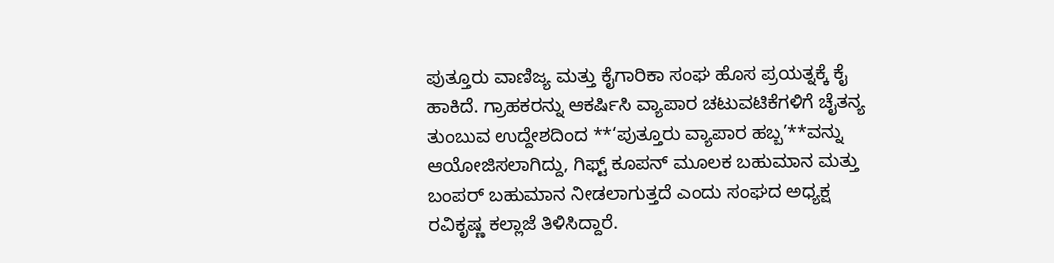ಪುತ್ತೂರು ವಾಣಿಜ್ಯ ಮತ್ತು ಕೈಗಾರಿಕಾ ಸಂಘ ಹೊಸ ಪ್ರಯತ್ನಕ್ಕೆ ಕೈ ಹಾಕಿದೆ. ಗ್ರಾಹಕರನ್ನು ಆಕರ್ಷಿಸಿ ವ್ಯಾಪಾರ ಚಟುವಟಿಕೆಗಳಿಗೆ ಚೈತನ್ಯ ತುಂಬುವ ಉದ್ದೇಶದಿಂದ **‘ಪುತ್ತೂರು ವ್ಯಾಪಾರ ಹಬ್ಬ’**ವನ್ನು ಆಯೋಜಿಸಲಾಗಿದ್ದು, ಗಿಫ್ಟ್ ಕೂಪನ್ ಮೂಲಕ ಬಹುಮಾನ ಮತ್ತು ಬಂಪರ್ ಬಹುಮಾನ ನೀಡಲಾಗುತ್ತದೆ ಎಂದು ಸಂಘದ ಅಧ್ಯಕ್ಷ ರವಿಕೃಷ್ಣ ಕಲ್ಲಾಜೆ ತಿಳಿಸಿದ್ದಾರೆ.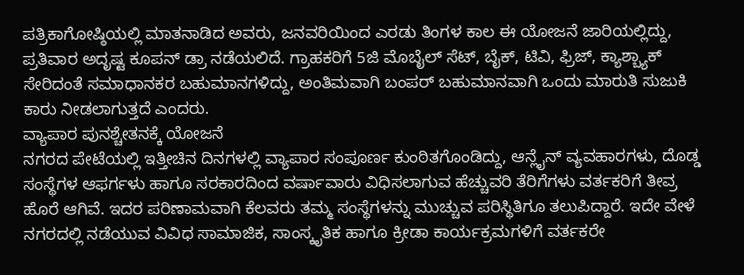ಪತ್ರಿಕಾಗೋಷ್ಠಿಯಲ್ಲಿ ಮಾತನಾಡಿದ ಅವರು, ಜನವರಿಯಿಂದ ಎರಡು ತಿಂಗಳ ಕಾಲ ಈ ಯೋಜನೆ ಜಾರಿಯಲ್ಲಿದ್ದು, ಪ್ರತಿವಾರ ಅದೃಷ್ಟ ಕೂಪನ್ ಡ್ರಾ ನಡೆಯಲಿದೆ. ಗ್ರಾಹಕರಿಗೆ 5ಜಿ ಮೊಬೈಲ್ ಸೆಟ್, ಬೈಕ್, ಟಿವಿ, ಫ್ರಿಜ್, ಕ್ಯಾಶ್ಬ್ಯಾಕ್ ಸೇರಿದಂತೆ ಸಮಾಧಾನಕರ ಬಹುಮಾನಗಳಿದ್ದು, ಅಂತಿಮವಾಗಿ ಬಂಪರ್ ಬಹುಮಾನವಾಗಿ ಒಂದು ಮಾರುತಿ ಸುಜುಕಿ ಕಾರು ನೀಡಲಾಗುತ್ತದೆ ಎಂದರು.
ವ್ಯಾಪಾರ ಪುನಶ್ಚೇತನಕ್ಕೆ ಯೋಜನೆ
ನಗರದ ಪೇಟೆಯಲ್ಲಿ ಇತ್ತೀಚಿನ ದಿನಗಳಲ್ಲಿ ವ್ಯಾಪಾರ ಸಂಪೂರ್ಣ ಕುಂಠಿತಗೊಂಡಿದ್ದು, ಆನ್ಲೈನ್ ವ್ಯವಹಾರಗಳು, ದೊಡ್ಡ ಸಂಸ್ಥೆಗಳ ಆಫರ್ಗಳು ಹಾಗೂ ಸರಕಾರದಿಂದ ವರ್ಷಾವಾರು ವಿಧಿಸಲಾಗುವ ಹೆಚ್ಚುವರಿ ತೆರಿಗೆಗಳು ವರ್ತಕರಿಗೆ ತೀವ್ರ ಹೊರೆ ಆಗಿವೆ. ಇದರ ಪರಿಣಾಮವಾಗಿ ಕೆಲವರು ತಮ್ಮ ಸಂಸ್ಥೆಗಳನ್ನು ಮುಚ್ಚುವ ಪರಿಸ್ಥಿತಿಗೂ ತಲುಪಿದ್ದಾರೆ. ಇದೇ ವೇಳೆ ನಗರದಲ್ಲಿ ನಡೆಯುವ ವಿವಿಧ ಸಾಮಾಜಿಕ, ಸಾಂಸ್ಕೃತಿಕ ಹಾಗೂ ಕ್ರೀಡಾ ಕಾರ್ಯಕ್ರಮಗಳಿಗೆ ವರ್ತಕರೇ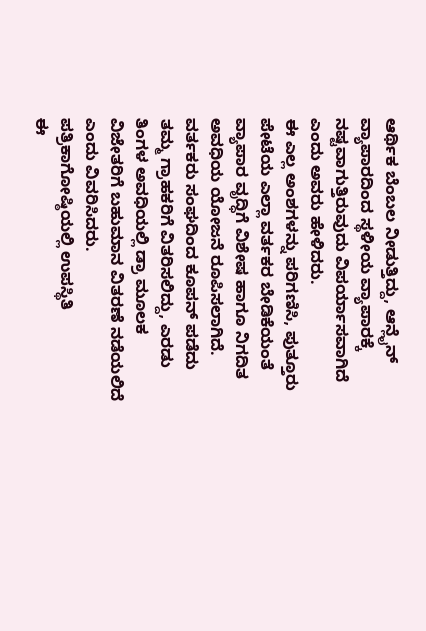ಆರ್ಥಿಕ ಬೆಂಬಲ ನೀಡುತ್ತಿದ್ದು, ಆನ್ಲೈನ್ ವ್ಯಾಪಾರದಿಂದ ಸ್ಥಳೀಯ ವ್ಯಾಪಾರಕ್ಕೆ ನಷ್ಟವಾಗುತ್ತಿರುವುದು ವಿಪರ್ಯಾಸವಾಗಿದೆ ಎಂದು ಅವರು ಹೇಳಿದರು.
ಈ ಎಲ್ಲ ಅಂಶಗಳನ್ನು ಪರಿಗಣಿಸಿ, ಪುತ್ತೂರು ಪೇಟೆಯ ಎಲ್ಲಾ ವರ್ತಕರ ಬೇಡಿಕೆಯಂತೆ ವ್ಯಾಪಾರ ವೃದ್ಧಿಗೆ ವಿಶೇಷ ಹಾಗೂ ನಿಗದಿತ ಅವಧಿಯ ಯೋಜನೆ ರೂಪಿಸಲಾಗಿದೆ. ವರ್ತಕರು ಸಂಘದಿಂದ ಕೂಪನ್ ಪಡೆದು ತಮ್ಮ ಗ್ರಾಹಕರಿಗೆ ವಿತರಿಸಲಿದ್ದು, ಎರಡು ತಿಂಗಳ ಅವಧಿಯಲ್ಲಿ ಡ್ರಾ ಮೂಲಕ ವಿಜೇತರಿಗೆ ಬಹುಮಾನ ವಿತರಣೆ ನಡೆಯಲಿದೆ ಎಂದು ವಿವರಿಸಿದರು.
ಪತ್ರಿಕಾಗೋಷ್ಠಿಯಲ್ಲಿ ಉಪಸ್ಥಿತಿ
ಈ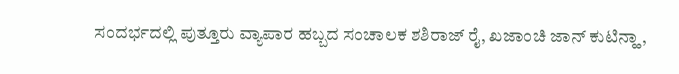ಸಂದರ್ಭದಲ್ಲಿ ಪುತ್ತೂರು ವ್ಯಾಪಾರ ಹಬ್ಬದ ಸಂಚಾಲಕ ಶಶಿರಾಜ್ ರೈ, ಖಜಾಂಚಿ ಜಾನ್ ಕುಟಿನ್ಹಾ,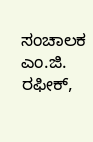ಸಂಚಾಲಕ ಎಂ.ಜಿ. ರಫೀಕ್,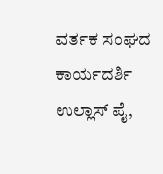ವರ್ತಕ ಸಂಘದ ಕಾರ್ಯದರ್ಶಿ ಉಲ್ಲಾಸ್ ಪೈ,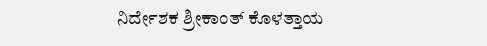ನಿರ್ದೇಶಕ ಶ್ರೀಕಾಂತ್ ಕೊಳತ್ತಾಯ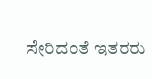ಸೇರಿದಂತೆ ಇತರರು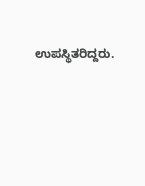ಉಪಸ್ಥಿತರಿದ್ದರು.